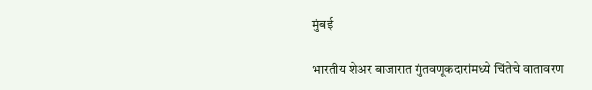मुंबई

भारतीय शेअर बाजारात गुंतवणूकदारांमध्ये चिंतेचे वातावरण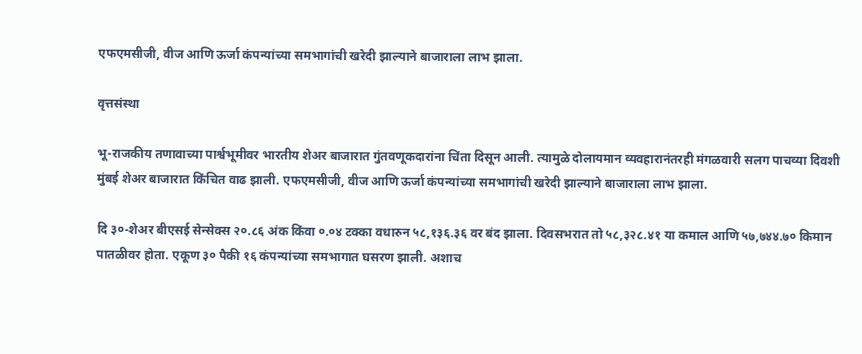एफएमसीजी, वीज आणि ऊर्जा कंपन्यांच्या समभागांची खरेदी झाल्याने बाजाराला लाभ झाला.

वृत्तसंस्था

भू-राजकीय तणावाच्या पार्श्वभूमीवर भारतीय शेअर बाजारात गुंतवणूकदारांना चिंता दिसून आली. त्यामुळे दोलायमान व्यवहारानंतरही मंगळवारी सलग पाचव्या दिवशी मुंबई शेअर बाजारात किंचित वाढ झाली. एफएमसीजी, वीज आणि ऊर्जा कंपन्यांच्या समभागांची खरेदी झाल्याने बाजाराला लाभ झाला.

दि ३०-शेअर बीएसई सेन्सेक्स २०.८६ अंक किंवा ०.०४ टक्का वधारुन ५८,१३६.३६ वर बंद झाला. दिवसभरात तो ५८,३२८.४१ या कमाल आणि ५७,७४४.७० किमान पातळीवर होता. एकूण ३० पैकी १६ कंपन्यांच्या समभागात घसरण झाली. अशाच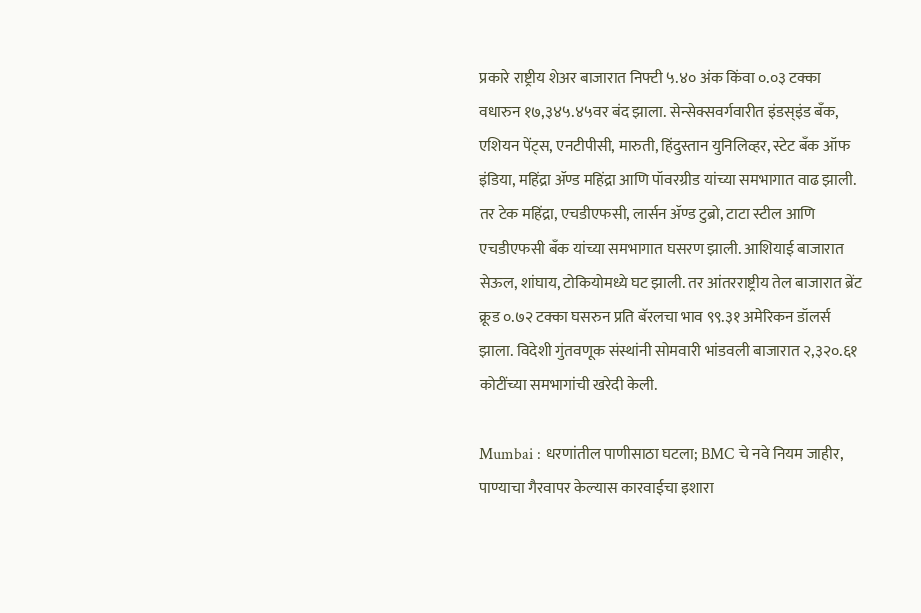प्रकारे राष्ट्रीय शेअर बाजारात निफ्टी ५.४० अंक किंवा ०.०३ टक्का वधारुन १७,३४५.४५वर बंद झाला. सेन्सेक्सवर्गवारीत इंडस‌्इंड बँक, एशियन पेंट्स‌, एनटीपीसी, मारुती, हिंदुस्तान युनिलिव्हर, स्टेट बँक ऑफ इंडिया, महिंद्रा ॲण्ड महिंद्रा आणि पॉवरग्रीड यांच्या समभागात वाढ झाली. तर टेक महिंद्रा, एचडीएफसी, लार्सन ॲण्ड टुब्रो, टाटा स्टील आणि एचडीएफसी बँक यांच्या समभागात घसरण झाली. आशियाई बाजारात सेऊल, शांघाय, टोकियोमध्ये घट झाली. तर आंतरराष्ट्रीय तेल बाजारात ब्रेंट क्रूड ०.७२ टक्का घसरुन प्रति बॅरलचा भाव ९९.३१ अमेरिकन डॉलर्स झाला. विदेशी गुंतवणूक संस्थांनी सोमवारी भांडवली बाजारात २,३२०.६१ कोटींच्या समभागांची खरेदी केली.

Mumbai : धरणांतील पाणीसाठा घटला; BMC चे नवे नियम जाहीर, पाण्याचा गैरवापर केल्यास कारवाईचा इशारा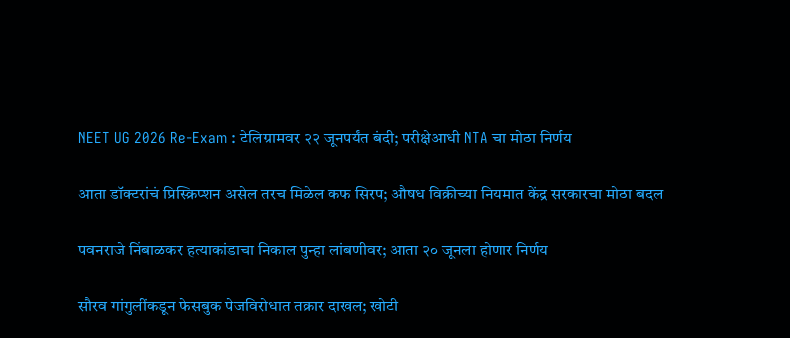NEET UG 2026 Re-Exam : टेलिग्रामवर २२ जूनपर्यंत बंदी; परीक्षेआधी NTA चा मोठा निर्णय

आता डॉक्टरांचं प्रिस्क्रिप्शन असेल तरच मिळेल कफ सिरप; औषध विक्रीच्या नियमात केंद्र सरकारचा मोठा बदल

पवनराजे निंबाळकर हत्याकांडाचा निकाल पुन्हा लांबणीवर; आता २० जूनला होणार निर्णय

सौरव गांगुलींकडून फेसबुक पेजविरोधात तक्रार दाखल; खोटी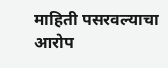माहिती पसरवल्याचा आरोप